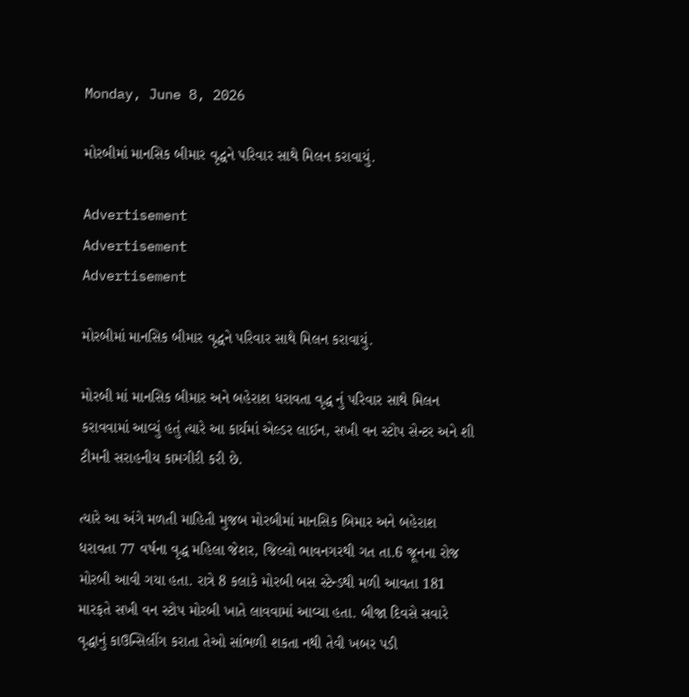Monday, June 8, 2026

મોરબીમાં માનસિક બીમાર વૃદ્ધને પરિવાર સાથે મિલન કરાવાયું.

Advertisement
Advertisement
Advertisement

મોરબીમાં માનસિક બીમાર વૃદ્ધને પરિવાર સાથે મિલન કરાવાયું.

મોરબી માં માનસિક બીમાર અને બહેરાશ ધરાવતા વૃદ્ધ નું પરિવાર સાથે મિલન કરાવવામાં આવ્યું હતું ત્યારે આ કાર્યમાં એલ્ડર લાઈન, સખી વન સ્ટોપ સેન્ટર અને શી ટીમની સરાહનીય કામગીરી કરી છે.

ત્યારે આ અંગે મળતી માહિતી મુજબ મોરબીમાં માનસિક બિમાર અને બહેરાશ ધરાવતા 77 વર્ષના વૃદ્ધ મહિલા જેશર, જિલ્લો ભાવનગરથી ગત તા.6 જૂનના રોજ મોરબી આવી ગયા હતા. રાત્રે 8 કલાકે મોરબી બસ સ્ટેન્ડથી મળી આવતા 181 મારફતે સખી વન સ્ટોપ મોરબી ખાતે લાવવામાં આવ્યા હતા. બીજા દિવસે સવારે વૃદ્ધાનું કાઉન્સિલીંગ કરાતા તેઓ સાંભળી શકતા નથી તેવી ખબર પડી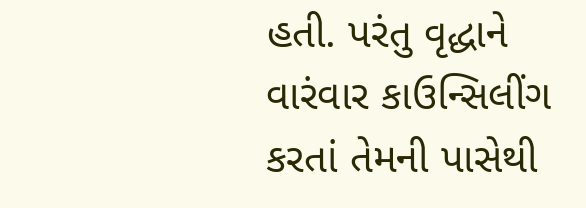હતી. પરંતુ વૃદ્ધાને વારંવાર કાઉન્સિલીંગ કરતાં તેમની પાસેથી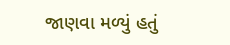જાણવા મળ્યું હતું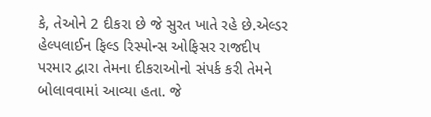કે, તેઓને 2 દીકરા છે જે સુરત ખાતે રહે છે.એલ્ડર હેલ્પલાઈન ફિલ્ડ રિસ્પોન્સ ઓફિસર રાજદીપ પરમાર દ્વારા તેમના દીકરાઓનો સંપર્ક કરી તેમને બોલાવવામાં આવ્યા હતા. જે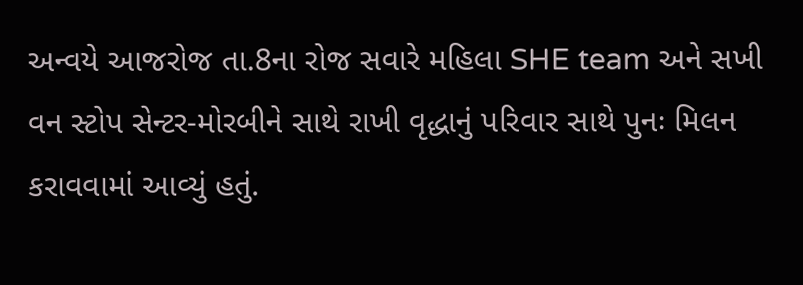અન્વયે આજરોજ તા.8ના રોજ સવારે મહિલા SHE team અને સખી વન સ્ટોપ સેન્ટર-મોરબીને સાથે રાખી વૃદ્ધાનું પરિવાર સાથે પુનઃ મિલન કરાવવામાં આવ્યું હતું.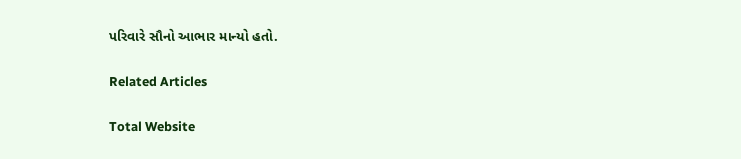પરિવારે સૌનો આભાર માન્યો હતો.

Related Articles

Total Website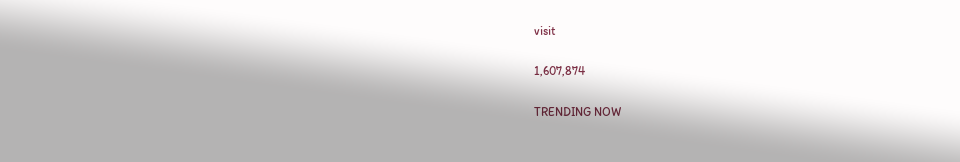visit

1,607,874

TRENDING NOW